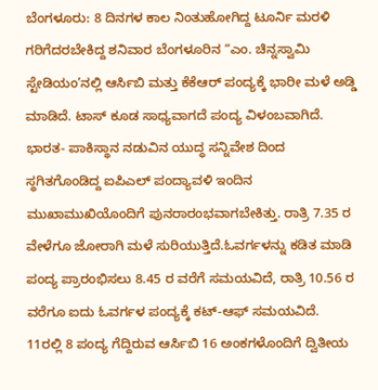ಬೆಂಗಳೂರು: 8 ದಿನಗಳ ಕಾಲ ನಿಂತುಹೋಗಿದ್ದ ಟೂರ್ನಿ ಮರಳಿ ಗರಿಗೆದರಬೇಕಿದ್ದ ಶನಿವಾರ ಬೆಂಗಳೂರಿನ “ಎಂ. ಚಿನ್ನಸ್ವಾಮಿ ಸ್ಟೇಡಿಯಂ’ನಲ್ಲಿ ಆರ್ಸಿಬಿ ಮತ್ತು ಕೆಕೆಆರ್ ಪಂದ್ಯಕ್ಕೆ ಭಾರೀ ಮಳೆ ಅಡ್ಡಿ ಮಾಡಿದೆ. ಟಾಸ್ ಕೂಡ ಸಾಧ್ಯವಾಗದೆ ಪಂದ್ಯ ವಿಳಂಬವಾಗಿದೆ.
ಭಾರತ- ಪಾಕಿಸ್ಥಾನ ನಡುವಿನ ಯುದ್ಧ ಸನ್ನಿವೇಶ ದಿಂದ ಸ್ಥಗಿತಗೊಂಡಿದ್ದ ಐಪಿಎಲ್ ಪಂದ್ಯಾವಳಿ ಇಂದಿನ ಮುಖಾಮುಖಿಯೊಂದಿಗೆ ಪುನರಾರಂಭವಾಗಬೇಕಿತ್ತು. ರಾತ್ರಿ 7.35 ರ ವೇಳೆಗೂ ಜೋರಾಗಿ ಮಳೆ ಸುರಿಯುತ್ತಿದೆ.ಓವರ್ಗಳನ್ನು ಕಡಿತ ಮಾಡಿ ಪಂದ್ಯ ಪ್ರಾರಂಭಿಸಲು 8.45 ರ ವರೆಗೆ ಸಮಯವಿದೆ, ರಾತ್ರಿ 10.56 ರ ವರೆಗೂ ಐದು ಓವರ್ಗಳ ಪಂದ್ಯಕ್ಕೆ ಕಟ್-ಆಫ್ ಸಮಯವಿದೆ.
11ರಲ್ಲಿ 8 ಪಂದ್ಯ ಗೆದ್ದಿರುವ ಆರ್ಸಿಬಿ 16 ಅಂಕಗಳೊಂದಿಗೆ ದ್ವಿತೀಯ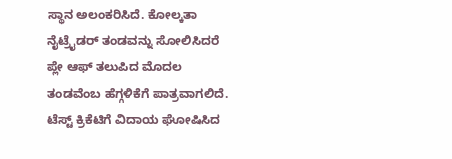ಸ್ಥಾನ ಅಲಂಕರಿಸಿದೆ. ಕೋಲ್ಕತಾ ನೈಟ್ರೈಡರ್ ತಂಡವನ್ನು ಸೋಲಿಸಿದರೆ ಪ್ಲೇ ಆಫ್ ತಲುಪಿದ ಮೊದಲ ತಂಡವೆಂಬ ಹೆಗ್ಗಳಿಕೆಗೆ ಪಾತ್ರವಾಗಲಿದೆ.
ಟೆಸ್ಟ್ ಕ್ರಿಕೆಟಿಗೆ ವಿದಾಯ ಘೋಷಿಸಿದ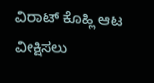ವಿರಾಟ್ ಕೊಹ್ಲಿ ಆಟ ವೀಕ್ಷಿಸಲು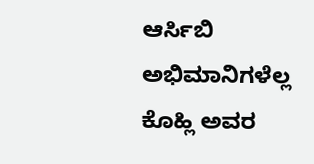ಆರ್ಸಿಬಿ ಅಭಿಮಾನಿಗಳೆಲ್ಲ ಕೊಹ್ಲಿ ಅವರ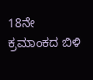18ನೇ ಕ್ರಮಾಂಕದ ಬಿಳಿ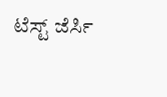ಟೆಸ್ಟ್ ಜೆರ್ಸಿ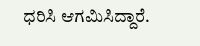ಧರಿಸಿ ಆಗಮಿಸಿದ್ದಾರೆ.